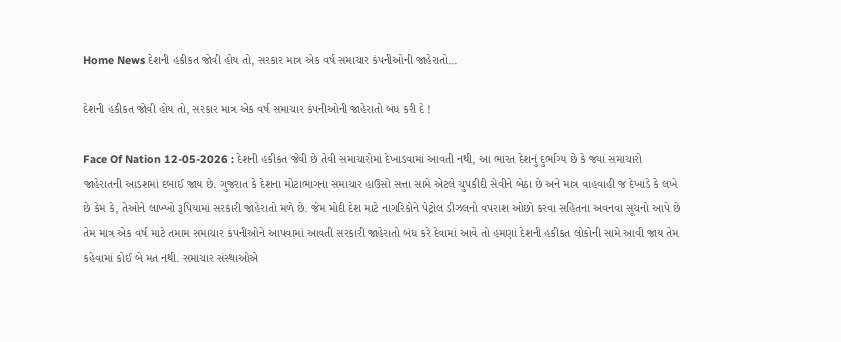Home News દેશની હકીકત જોવી હોય તો, સરકાર માત્ર એક વર્ષ સમાચાર કંપનીઓની જાહેરાતો...

દેશની હકીકત જોવી હોય તો, સરકાર માત્ર એક વર્ષ સમાચાર કંપનીઓની જાહેરાતો બંધ કરી દે !

Face Of Nation 12-05-2026 : દેશની હકીકત જેવી છે તેવી સમાચારોમાં દેખાડવામાં આવતી નથી, આ ભારત દેશનું દુર્ભાગ્ય છે કે જ્યાં સમાચારો જાહેરાતની આડશમાં દબાઈ જાય છે. ગુજરાત કે દેશના મોટાભાગના સમાચાર હાઉસો સત્તા સામે એટલે ચુપકીદી સેવીને બેઠા છે અને માત્ર વાહવાહી જ દેખાડે કે લખે છે કેમ કે, તેઓને લાખ્ખો રૂપિયામાં સરકારી જાહેરાતો મળે છે. જેમ મોદી દેશ માટે નાગરિકોને પેટ્રોલ ડીઝલનો વપરાશ ઓછો કરવા સહિતના અવનવા સૂચનો આપે છે તેમ માત્ર એક વર્ષ માટે તમામ સમાચાર કંપનીઓને આપવામાં આવતી સરકારી જાહેરાતો બંધ કરે દેવામાં આવે તો હમણાં દેશની હકીકત લોકોની સામે આવી જાય તેમ કહેવામાં કોઈ બે મત નથી. સમાચાર સંસ્થાઓએ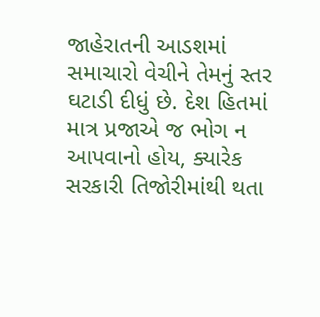જાહેરાતની આડશમાં સમાચારો વેચીને તેમનું સ્તર ઘટાડી દીધું છે. દેશ હિતમાં માત્ર પ્રજાએ જ ભોગ ન આપવાનો હોય, ક્યારેક સરકારી તિજોરીમાંથી થતા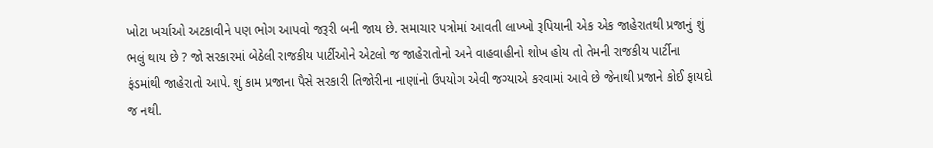ખોટા ખર્ચાઓ અટકાવીને પણ ભોગ આપવો જરૂરી બની જાય છે. સમાચાર પત્રોમાં આવતી લાખ્ખો રૂપિયાની એક એક જાહેરાતથી પ્રજાનું શું ભલું થાય છે ? જો સરકારમાં બેઠેલી રાજકીય પાર્ટીઓને એટલો જ જાહેરાતોનો અને વાહવાહીનો શોખ હોય તો તેમની રાજકીય પાર્ટીના ફંડમાંથી જાહેરાતો આપે. શું કામ પ્રજાના પૈસે સરકારી તિજોરીના નાણાંનો ઉપયોગ એવી જગ્યાએ કરવામાં આવે છે જેનાથી પ્રજાને કોઈ ફાયદો જ નથી.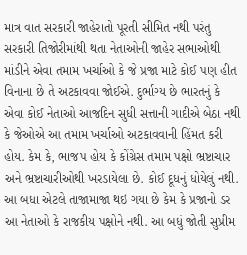માત્ર વાત સરકારી જાહેરાતો પૂરતી સીમિત નથી પરંતુ સરકારી તિજોરીમાંથી થતા નેતાઓની જાહેર સભાઓથી માંડીને એવા તમામ ખર્ચાઓ કે જે પ્રજા માટે કોઈ પણ હીત વિનાના છે તે અટકાવવા જોઈએ. દુર્ભાગ્ય છે ભારતનું કે એવા કોઈ નેતાઓ આજદિન સુધી સત્તાની ગાદીએ બેઠા નથી કે જેઓએ આ તમામ ખર્ચાઓ અટકાવવાની હિંમત કરી હોય. કેમ કે, ભાજપ હોય કે કોંગ્રેસ તમામ પક્ષો ભ્રષ્ટાચાર અને ભ્રષ્ટાચારીઓથી ખરડાયેલા છે. કોઈ દૂધનું ધોયેલું નથી. આ બધા એટલે તાજામાજા થઇ ગયા છે કેમ કે પ્રજાનો ડર આ નેતાઓ કે રાજકીય પક્ષોને નથી. આ બધું જોતી સુપ્રીમ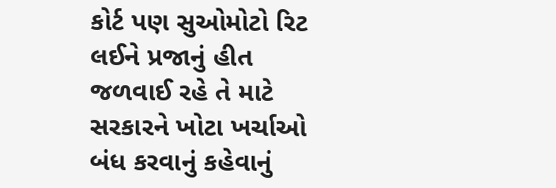કોર્ટ પણ સુઓમોટો રિટ લઈને પ્રજાનું હીત જળવાઈ રહે તે માટે સરકારને ખોટા ખર્ચાઓ બંધ કરવાનું કહેવાનું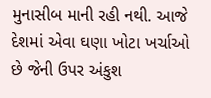મુનાસીબ માની રહી નથી. આજે દેશમાં એવા ઘણા ખોટા ખર્ચાઓ છે જેની ઉપર અંકુશ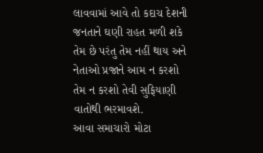લાવવામાં આવે તો કદાચ દેશની જનતાને ઘણી રાહત મળી શકે તેમ છે પરંતુ તેમ નહીં થાય અને નેતાઓ પ્રજાને આમ ન કરશો તેમ ન કરશો તેવી સુફિયાણી વાતોથી ભરમાવશે.
આવા સમાચારો મોટા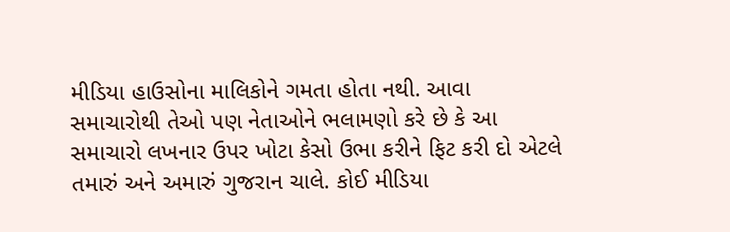મીડિયા હાઉસોના માલિકોને ગમતા હોતા નથી. આવા સમાચારોથી તેઓ પણ નેતાઓને ભલામણો કરે છે કે આ સમાચારો લખનાર ઉપર ખોટા કેસો ઉભા કરીને ફિટ કરી દો એટલે તમારું અને અમારું ગુજરાન ચાલે. કોઈ મીડિયા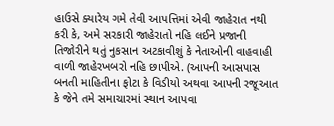હાઉસે ક્યારેય ગમે તેવી આપત્તિમાં એવી જાહેરાત નથી કરી કે, અમે સરકારી જાહેરાતો નહિ લઈને પ્રજાની તિજોરીને થતું નુકસાન અટકાવીશું કે નેતાઓની વાહવાહી વાળી જાહેરખબરો નહિ છાપીએ. (આપની આસપાસ બનતી માહિતીના ફોટા કે વિડીયો અથવા આપની રજૂઆત કે જેને તમે સમાચારમાં સ્થાન આપવા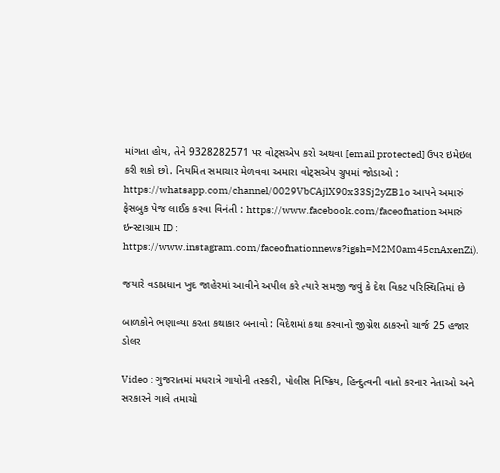માંગતા હોય, તેને 9328282571 પર વોટ્સએપ કરો અથવા [email protected] ઉપર ઇમેઇલ કરી શકો છો. નિયમિત સમાચાર મેળવવા અમારા વોટ્સએપ ગ્રુપમાં જોડાઓ : https://whatsapp.com/channel/0029VbCAjlX90x33Sj2yZB1o આપને અમારું ફેસબુક પેજ લાઈક કરવા વિનંતી : https://www.facebook.com/faceofnation અમારું ઇન્સ્ટાગ્રામ ID : https://www.instagram.com/faceofnationnews?igsh=M2M0am45cnAxenZi).

જયારે વડાપ્રધાન ખુદ જાહેરમાં આવીને અપીલ કરે ત્યારે સમજી જવું કે દેશ વિકટ પરિસ્થિતિમાં છે

બાળકોને ભણાવ્યા કરતા કથાકાર બનાવો : વિદેશમાં કથા કરવાનો જીગ્નેશ ઠાકરનો ચાર્જ 25 હજાર ડોલર

Video : ગુજરાતમાં મધરાત્રે ગાયોની તસ્કરી, પોલીસ નિષ્ક્રિય, હિન્દુત્વની વાતો કરનાર નેતાઓ અને સરકારને ગાલે તમાચો